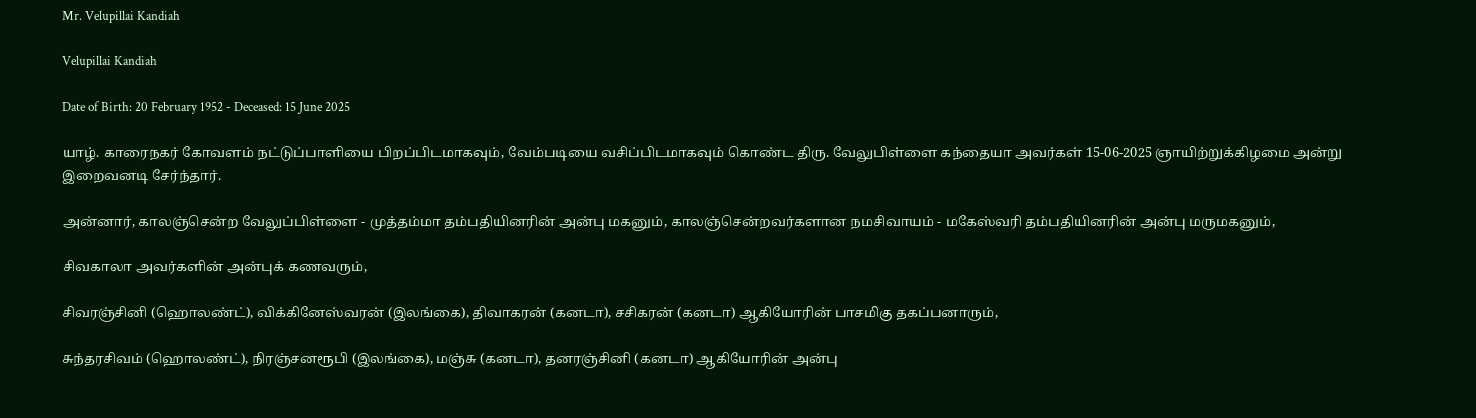Mr. Velupillai Kandiah

Velupillai Kandiah

Date of Birth: 20 February 1952 - Deceased: 15 June 2025

யாழ். காரைநகர் கோவளம் நட்டுப்பாளியை பிறப்பிடமாகவும், வேம்படியை வசிப்பிடமாகவும் கொண்ட திரு. வேலுபிள்ளை கந்தையா அவர்கள் 15-06-2025 ஞாயிற்றுக்கிழமை அன்று இறைவனடி சேர்ந்தார்.

அன்னார், காலஞ்சென்ற வேலுப்பிள்ளை - முத்தம்மா தம்பதியினரின் அன்பு மகனும், காலஞ்சென்றவர்களான நமசிவாயம் - மகேஸ்வரி தம்பதியினரின் அன்பு மருமகனும்,

சிவகாலா அவர்களின் அன்புக் கணவரும்,

சிவரஞ்சினி (ஹொலண்ட்), விக்கினேஸ்வரன் (இலங்கை), திவாகரன் (கனடா), சசிகரன் (கனடா) ஆகியோரின் பாசமிகு தகப்பனாரும்,

சுந்தரசிவம் (ஹொலண்ட்), நிரஞ்சனரூபி (இலங்கை), மஞ்சு (கனடா), தனரஞ்சினி (கனடா) ஆகியோரின் அன்பு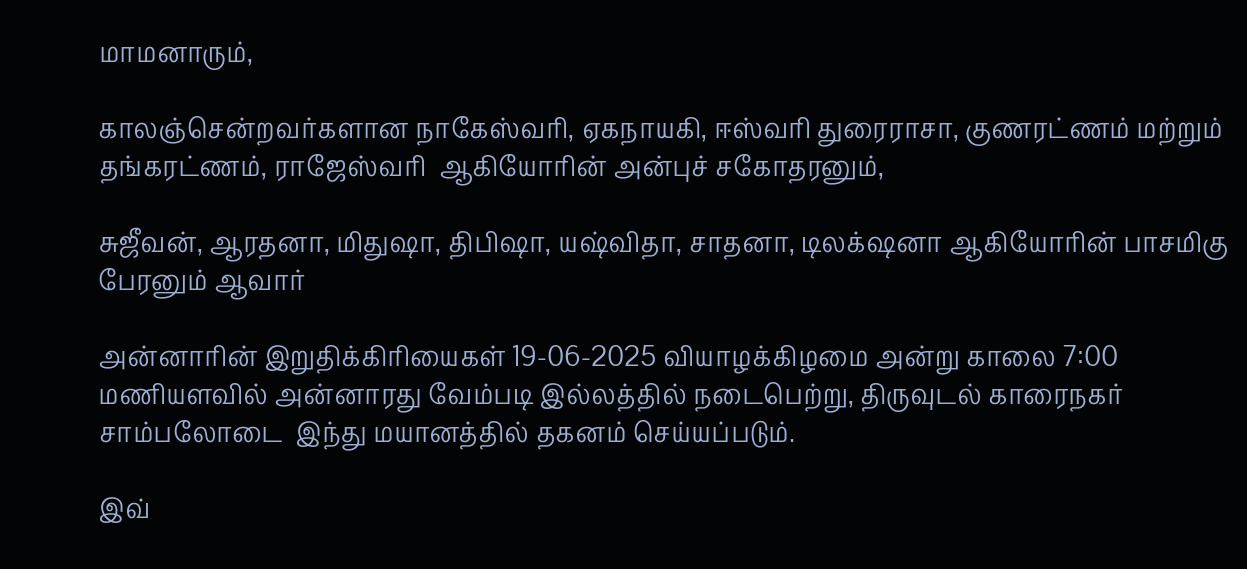மாமனாரும்,

காலஞ்சென்றவர்களான நாகேஸ்வரி, ஏகநாயகி, ஈஸ்வரி துரைராசா, குணரட்ணம் மற்றும் தங்கரட்ணம், ராஜேஸ்வரி  ஆகியோரின் அன்புச் சகோதரனும்,

சுஜீவன், ஆரதனா, மிதுஷா, திபிஷா, யஷ்விதா, சாதனா, டிலக்‌ஷனா ஆகியோரின் பாசமிகு பேரனும் ஆவார்

அன்னாரின் இறுதிக்கிரியைகள் 19-06-2025 வியாழக்கிழமை அன்று காலை 7:00 மணியளவில் அன்னாரது வேம்படி இல்லத்தில் நடைபெற்று, திருவுடல் காரைநகர் சாம்பலோடை  இந்து மயானத்தில் தகனம் செய்யப்படும்.

இவ்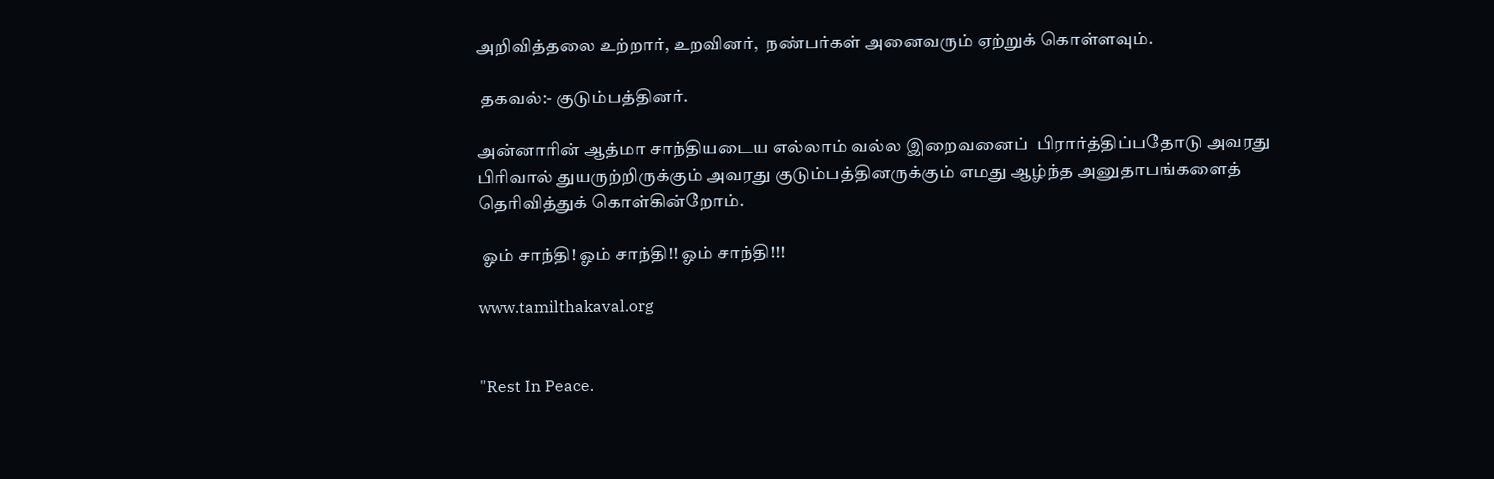அறிவித்தலை உற்றார், உறவினர்,  நண்பர்கள் அனைவரும் ஏற்றுக் கொள்ளவும்.

 தகவல்:- குடும்பத்தினர்.

அன்னாரின் ஆத்மா சாந்தியடைய எல்லாம் வல்ல இறைவனைப்  பிரார்த்திப்பதோடு அவரது பிரிவால் துயருற்றிருக்கும் அவரது குடும்பத்தினருக்கும் எமது ஆழ்ந்த அனுதாபங்களைத் தெரிவித்துக் கொள்கின்றோம்.

 ஓம் சாந்தி! ஓம் சாந்தி!! ஓம் சாந்தி!!!

www.tamilthakaval.org


"Rest In Peace.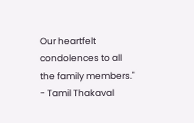Our heartfelt condolences to all the family members."
- Tamil Thakaval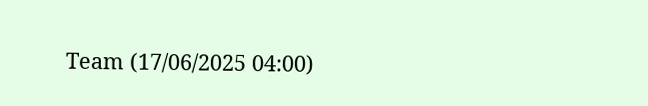Team (17/06/2025 04:00)